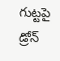గుట్టపై డ్రోన్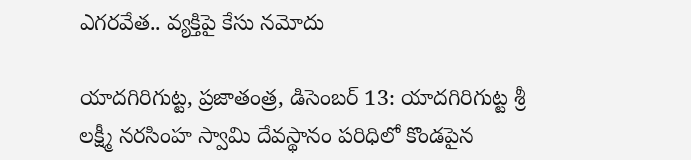ఎగరవేత.. వ్యక్తిపై కేసు నమోదు

యాదగిరిగుట్ట, ప్రజాతంత్ర, డిసెంబర్ 13: యాదగిరిగుట్ట శ్రీ లక్ష్మీ నరసింహ స్వామి దేవస్థానం పరిధిలో కొండపైన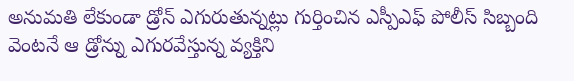అనుమతి లేకుండా డ్రోన్ ఎగురుతున్నట్లు గుర్తించిన ఎస్పీఎఫ్ పోలీస్ సిబ్బంది వెంటనే ఆ డ్రోన్ను ఎగురవేస్తున్న వ్యక్తిని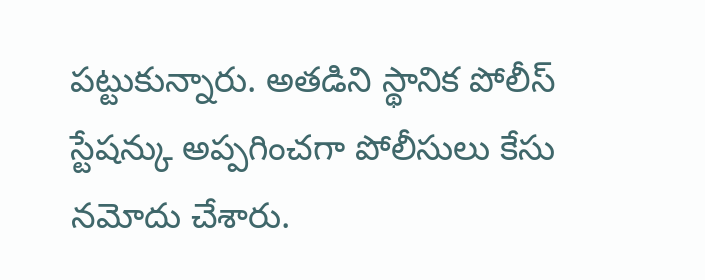పట్టుకున్నారు. అతడిని స్థానిక పోలీస్ స్టేషన్కు అప్పగించగా పోలీసులు కేసు నమోదు చేశారు.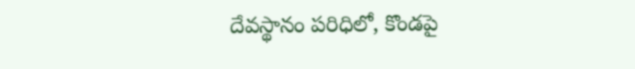దేవస్థానం పరిధిలో, కొండపై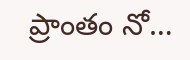ప్రాంతం నో…